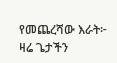የመጨረሻው እራት፦
ዛሬ ጌታችን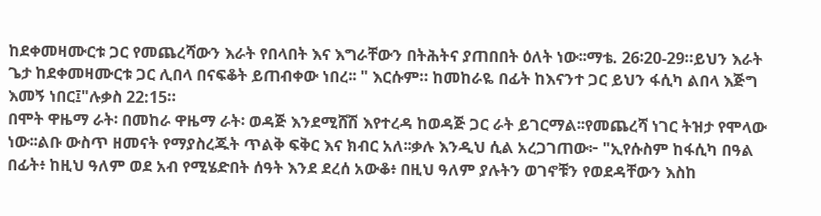ከደቀመዛሙርቱ ጋር የመጨረሻውን እራት የበላበት እና እግራቸውን በትሕትና ያጠበበት ዕለት ነው፡፡ማቴ. 26፡20-29።ይህን እራት ጌታ ከደቀመዛሙርቱ ጋር ሊበላ በናፍቆት ይጠብቀው ነበረ፡፡ " እርሱም። ከመከራዬ በፊት ከእናንተ ጋር ይህን ፋሲካ ልበላ እጅግ እመኝ ነበር፤"ሉቃስ 22:15።
በሞት ዋዜማ ራት፡ በመከራ ዋዜማ ራት፡ ወዳጅ እንደሚሸሽ እየተረዳ ከወዳጅ ጋር ራት ይገርማል፡፡የመጨረሻ ነገር ትዝታ የሞላው ነው፡፡ልቡ ውስጥ ዘመናት የማያስረጁት ጥልቅ ፍቅር እና ክብር አለ፡፡ቃሉ እንዲህ ሲል አረጋገጠው፦ "ኢየሱስም ከፋሲካ በዓል በፊት፥ ከዚህ ዓለም ወደ አብ የሚሄድበት ሰዓት እንደ ደረሰ አውቆ፥ በዚህ ዓለም ያሉትን ወገኖቹን የወደዳቸውን እስከ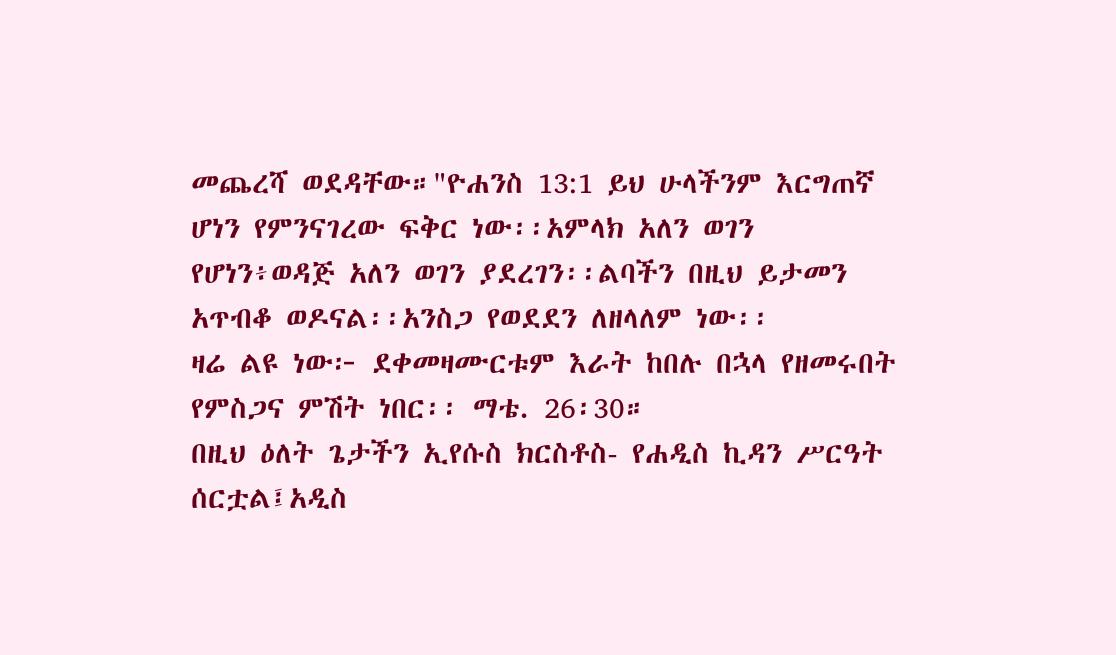መጨረሻ ወደዳቸው።"ዮሐንስ 13:1 ይህ ሁላችንም እርግጠኛ ሆነን የምንናገረው ፍቅር ነው፡፡አምላክ አለን ወገን የሆነን፥ወዳጅ አለን ወገን ያደረገን፡፡ልባችን በዚህ ይታመን አጥብቆ ወዶናል፡፡አንስጋ የወደደን ለዘላለም ነው፡፡
ዛሬ ልዩ ነው፦ ደቀመዛሙርቱም እራት ከበሉ በኋላ የዘመሩበት የምስጋና ምሽት ነበር፡፡ ማቴ. 26፡30።
በዚህ ዕለት ጌታችን ኢየሱስ ክርስቶስ- የሐዲስ ኪዳን ሥርዓት ሰርቷል፤አዲስ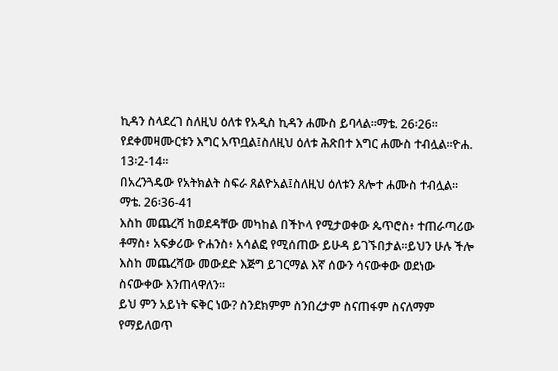ኪዳን ስላደረገ ስለዚህ ዕለቱ የአዲስ ኪዳን ሐሙስ ይባላል፡፡ማቴ. 26፡26።
የደቀመዛሙርቱን እግር አጥቧል፤ስለዚህ ዕለቱ ሕጽበተ እግር ሐሙስ ተብሏል፡፡ዮሐ. 13፡2-14።
በአረንጓዴው የአትክልት ስፍራ ጸልዮአል፤ስለዚህ ዕለቱን ጸሎተ ሐሙስ ተብሏል፡፡ማቴ. 26፡36-41
እስከ መጨረሻ ከወደዳቸው መካከል በችኮላ የሚታወቀው ጴጥሮስ፥ ተጠራጣሪው ቶማስ፥ አፍቃሪው ዮሐንስ፥ አሳልፎ የሚሰጠው ይሁዳ ይገኙበታል፡፡ይህን ሁሉ ችሎ እስከ መጨረሻው መውደድ እጅግ ይገርማል እኛ ሰውን ሳናውቀው ወደነው ስናውቀው እንጠላዋለን፡፡
ይህ ምን አይነት ፍቅር ነው? ስንደክምም ስንበረታም ስናጠፋም ስናለማም የማይለወጥ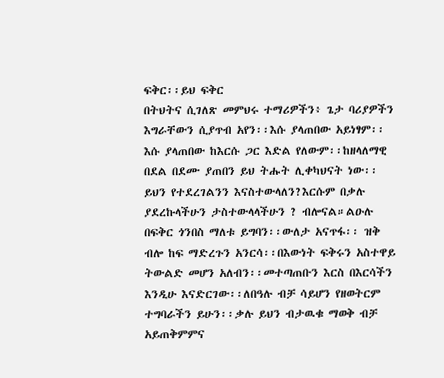ፍቅር፡፡ይህ ፍቅር
በትህትና ሲገለጽ መምህሩ ተማሪዎችን፥ ጌታ ባሪያዎችን እግራቸውን ሲያጥብ አየን፡፡እሱ ያላጠበው አይነፃም፡፡እሱ ያላጠበው ከእርሱ ጋር እድል የለውም፡፡ከዘላለማዊ በደል በደሙ ያጠበን ይህ ትሑት ሊቀካህናት ነው፡፡ይህን የተደረገልንን እናስተውላለን?እርሱም በቃሉ ያደረኩላችሁን ታስተውላላችሁን ? ብሎናል።ልዑሉ በፍቅር ጎንበስ ማለቱ ይግባን፡፡ውለታ አናጥፋ፡፡ ዝቅ ብሎ ከፍ ማድረጉን አንርሳ፡፡በእውነት ፍቅሩን አስተዋይ ትውልድ መሆን አለብን፡፡መተጣጠቡን እርስ በእርሳችን እንዲሁ እናድርገው፡፡ለበዓሉ ብቻ ሳይሆን የዘወትርም ተግባራችን ይሁን፡፡ቃሉ ይህን ብታዉቁ ማወቅ ብቻ አይጠቅምምና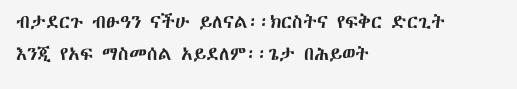ብታደርጉ ብፁዓን ናችሁ ይለናል፡፡ክርስትና የፍቅር ድርጊት እንጂ የአፍ ማስመሰል አይደለም፡፡ጌታ በሕይወት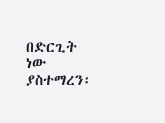በድርጊት ነው ያስተማረን፡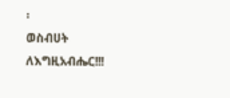፡
ወስብሀት ለእግዚአብሔር!!!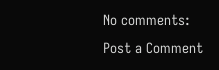No comments:
Post a Comment